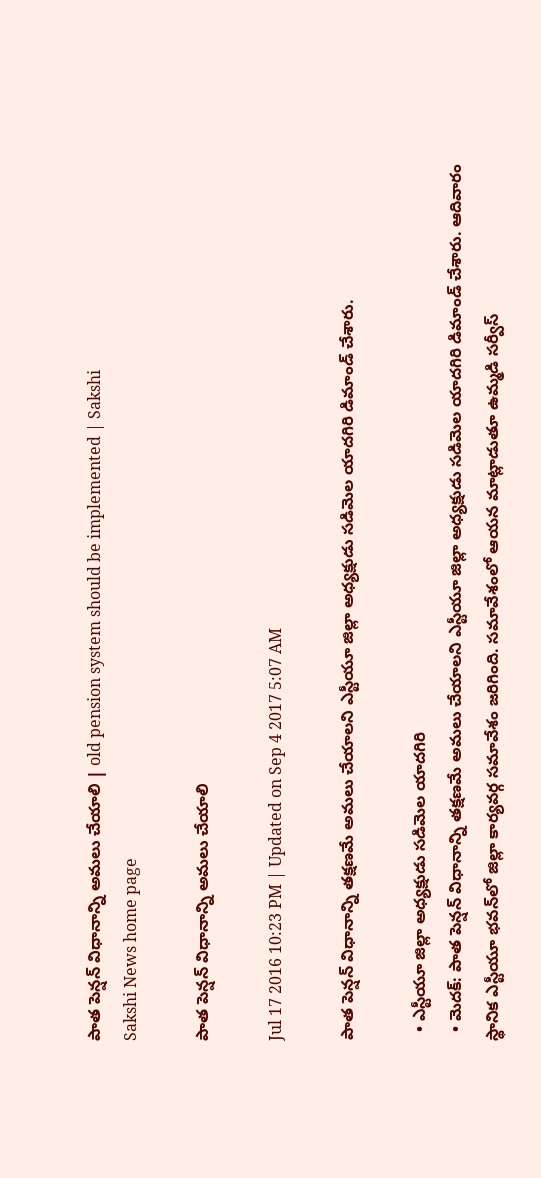పాత పెన్షన్‌ విధానాన్ని అమలు చేయాలి | old pension system should be implemented | Sakshi
Sakshi News home page

పాత పెన్షన్‌ విధానాన్ని అమలు చేయాలి

Jul 17 2016 10:23 PM | Updated on Sep 4 2017 5:07 AM

పాత పెన్షన్‌ విధానాన్ని తక్షణమే అమలు చేయాలని ఎస్టీయూ జిల్లా అధ్యక్షుడు సడిమెల యాదగిరి డిమాండ్‌ చేశారు.

  • ఎస్టీయూ జిల్లా అధ్యక్షుడు సడిమెల యాదగిరి
  • మెదక్‌: పాత పెన్షన్‌ విధానాన్ని తక్షణమే అమలు చేయాలని ఎస్టీయూ జిల్లా అధ్యక్షుడు సడిమెల యాదగిరి డిమాండ్‌ చేశారు. ఆదివారం స్థానిక ఎస్టీయూ భవన్‌లో జిల్లా కార్యవర్గ సమావేశం జరిగింది. సమావేశంలో ఆయన మాట్లాడుతూ ఉమ్మడి సర్వీస్‌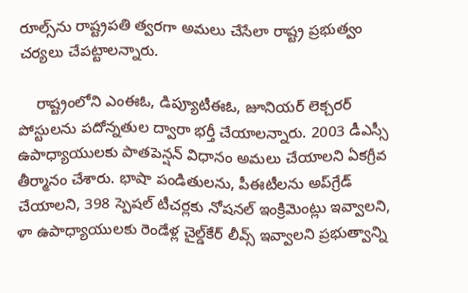రూల్స్‌ను రాష్ట్రపతి త్వరగా అమలు చేసేలా రాష్ట్ర ప్రభుత్వం చర్యలు చేపట్టాలన్నారు.

    రాష్ట్రంలోని ఎంఈఓ, డిప్యూటీఈఓ, జూనియర్‌ లెక్చరర్‌ పోస్టులను పదోన్నతుల ద్వారా భర్తీ చేయాలన్నారు. 2003 డీఎస్సీ ఉపాధ్యాయులకు పాతపెన్షన్‌ విధానం అమలు చేయాలని ఏకగ్రీవ తీర్మానం చేశారు. భాషా పండితులను, పీఈటీలను అప్‌గ్రేడ్‌ చేయాలని, 398 స్పెషల్‌ టీచర్లకు నోషనల్‌ ఇంక్రిమెంట్లు ఇవ్వాలని, ళా ఉపాధ్యాయులకు రెండేళ్ల చైల్డ్‌కేర్‌ లీవ్స్‌ ఇవ్వాలని ప్రభుత్వాన్ని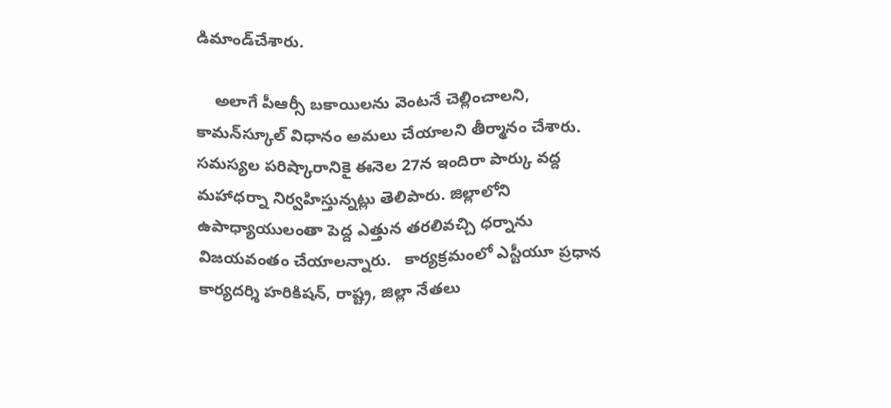డిమాండ్‌చేశారు.

    అలాగే పీఆర్సీ బకాయిలను వెంటనే చెల్లించాలని, కామన్‌స్కూల్‌ విధానం అమలు చేయాలని తీర్మానం చేశారు. సమస్యల పరిష్కారానికై ఈనెల 27న ఇందిరా పార్కు వద్ద మహాధర్నా నిర్వహిస్తున్నట్లు తెలిపారు. జిల్లాలోని ఉపాధ్యాయులంతా పెద్ద ఎత్తున తరలివచ్చి ధర్నాను విజయవంతం చేయాలన్నారు.   కార్యక్రమంలో ఎస్టీయూ ప్రధాన కార్యదర్శి హరికిషన్, రాష్ట్ర, జిల్లా నేతలు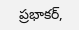ప్రభాకర్,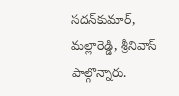సదన్‌కుమార్, మల్లారెడ్డి, శ్రీనివాస్‌ పాల్గొన్నారు.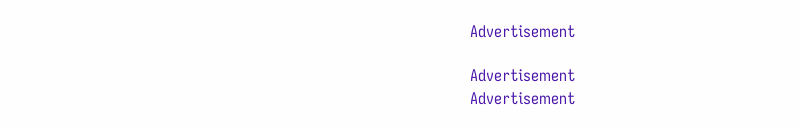Advertisement

Advertisement
Advertisement